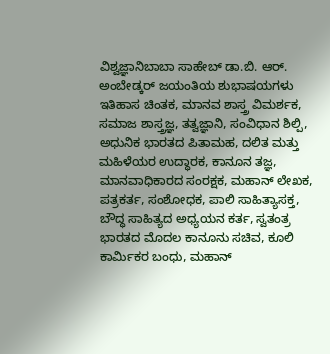ವಿಶ್ವಜ್ಞಾನಿಬಾಬಾ ಸಾಹೇಬ್ ಡಾ.ಬಿ. ಆರ್. ಅಂಬೇಡ್ಕರ್ ಜಯಂತಿಯ ಶುಭಾಷಯಗಳು
ಇತಿಹಾಸ ಚಿಂತಕ, ಮಾನವ ಶಾಸ್ತ್ರ ವಿಮರ್ಶಕ, ಸಮಾಜ ಶಾಸ್ತ್ರಜ್ಞ, ತತ್ವಜ್ಞಾನಿ, ಸಂವಿಧಾನ ಶಿಲ್ಪಿ, ಅಧುನಿಕ ಭಾರತದ ಪಿತಾಮಹ, ದಲಿತ ಮತ್ತು ಮಹಿಳೆಯರ ಉದ್ಧಾರಕ, ಕಾನೂನ ತಜ್ಞ, ಮಾನವಾಧಿಕಾರದ ಸಂರಕ್ಷಕ, ಮಹಾನ್ ಲೇಖಕ, ಪತ್ರಕರ್ತ, ಸಂಶೋಧಕ, ಪಾಲಿ ಸಾಹಿತ್ಯಾಸಕ್ತ, ಬೌದ್ಧ ಸಾಹಿತ್ಯದ ಅಧ್ಯಯನ ಕರ್ತ, ಸ್ವತಂತ್ರ ಭಾರತದ ಮೊದಲ ಕಾನೂನು ಸಚಿವ, ಕೂಲಿ ಕಾರ್ಮಿಕರ ಬಂಧು, ಮಹಾನ್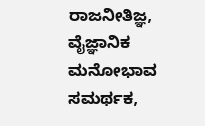ರಾಜನೀತಿಜ್ಞ, ವೈಜ್ಞಾನಿಕ ಮನೋಭಾವ ಸಮರ್ಥಕ,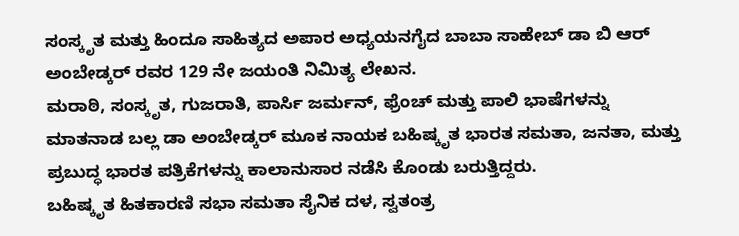ಸಂಸ್ಕೃತ ಮತ್ತು ಹಿಂದೂ ಸಾಹಿತ್ಯದ ಅಪಾರ ಅಧ್ಯಯನಗೈದ ಬಾಬಾ ಸಾಹೇಬ್ ಡಾ ಬಿ ಆರ್ ಅಂಬೇಡ್ಕರ್ ರವರ 129 ನೇ ಜಯಂತಿ ನಿಮಿತ್ಯ ಲೇಖನ.
ಮರಾಠಿ, ಸಂಸ್ಕೃತ, ಗುಜರಾತಿ, ಪಾರ್ಸಿ ಜರ್ಮನ್, ಫ್ರೆಂಚ್ ಮತ್ತು ಪಾಲಿ ಭಾಷೆಗಳನ್ನು ಮಾತನಾಡ ಬಲ್ಲ ಡಾ ಅಂಬೇಡ್ಕರ್ ಮೂಕ ನಾಯಕ ಬಹಿಷ್ಕೃತ ಭಾರತ ಸಮತಾ, ಜನತಾ, ಮತ್ತು ಪ್ರಬುದ್ಧ ಭಾರತ ಪತ್ರಿಕೆಗಳನ್ನು ಕಾಲಾನುಸಾರ ನಡೆಸಿ ಕೊಂಡು ಬರುತ್ತಿದ್ದರು.
ಬಹಿಷ್ಕೃತ ಹಿತಕಾರಣಿ ಸಭಾ ಸಮತಾ ಸೈನಿಕ ದಳ, ಸ್ವತಂತ್ರ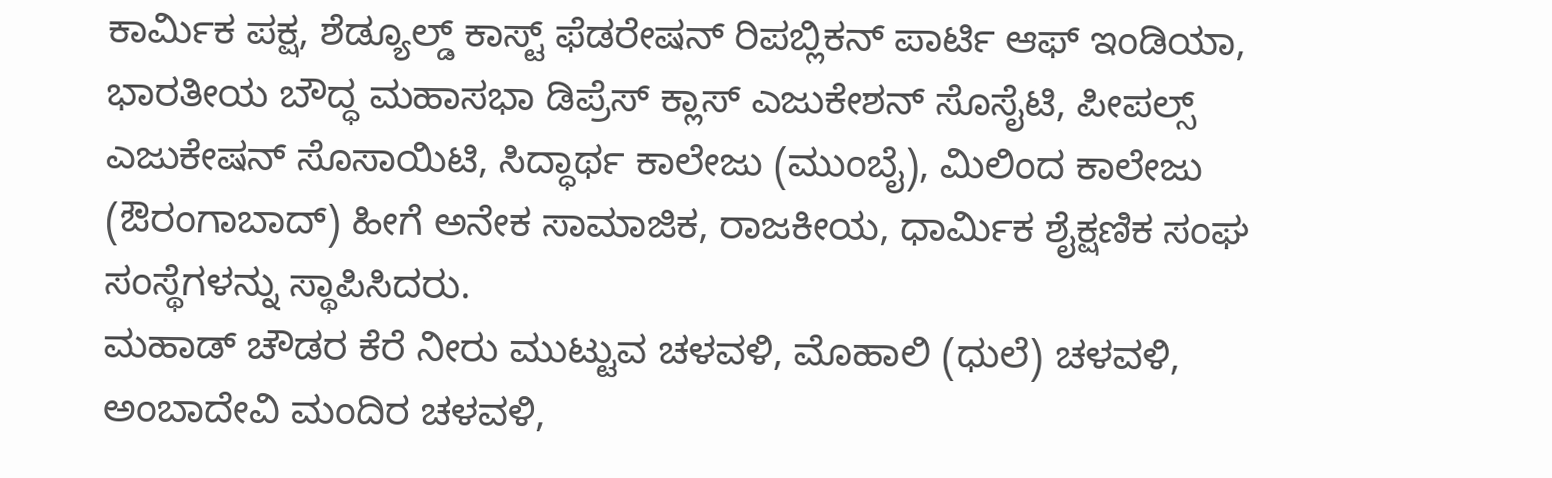ಕಾರ್ಮಿಕ ಪಕ್ಷ, ಶೆಡ್ಯೂಲ್ಡ್ ಕಾಸ್ಟ್ ಫೆಡರೇಷನ್ ರಿಪಬ್ಲಿಕನ್ ಪಾರ್ಟಿ ಆಫ್ ಇಂಡಿಯಾ, ಭಾರತೀಯ ಬೌದ್ಧ ಮಹಾಸಭಾ ಡಿಪ್ರೆಸ್ ಕ್ಲಾಸ್ ಎಜುಕೇಶನ್ ಸೊಸೈಟಿ, ಪೀಪಲ್ಸ್ ಎಜುಕೇಷನ್ ಸೊಸಾಯಿಟಿ, ಸಿದ್ಧಾರ್ಥ ಕಾಲೇಜು (ಮುಂಬೈ), ಮಿಲಿಂದ ಕಾಲೇಜು (ಔರಂಗಾಬಾದ್) ಹೀಗೆ ಅನೇಕ ಸಾಮಾಜಿಕ, ರಾಜಕೀಯ, ಧಾರ್ಮಿಕ ಶೈಕ್ಷಣಿಕ ಸಂಘ ಸಂಸ್ಥೆಗಳನ್ನು ಸ್ಥಾಪಿಸಿದರು.
ಮಹಾಡ್ ಚೌಡರ ಕೆರೆ ನೀರು ಮುಟ್ಟುವ ಚಳವಳಿ, ಮೊಹಾಲಿ (ಧುಲೆ) ಚಳವಳಿ, ಅಂಬಾದೇವಿ ಮಂದಿರ ಚಳವಳಿ,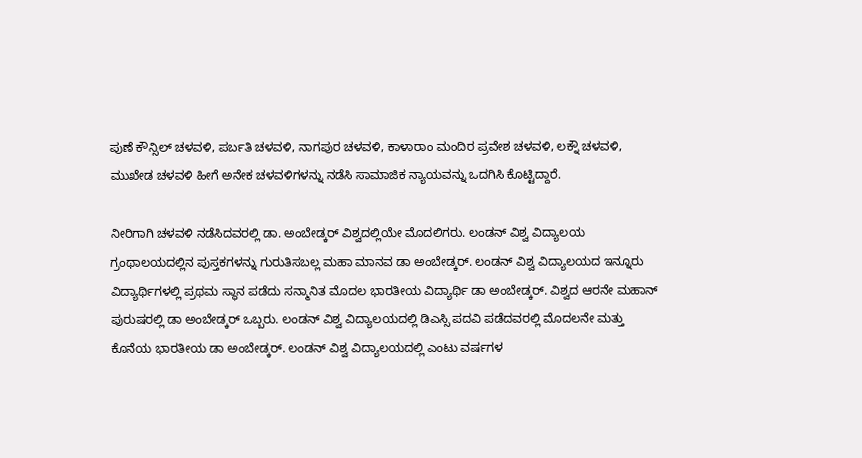ಪುಣೆ ಕೌನ್ಸಿಲ್ ಚಳವಳಿ, ಪರ್ಬತಿ ಚಳವಳಿ, ನಾಗಪುರ ಚಳವಳಿ, ಕಾಳಾರಾಂ ಮಂದಿರ ಪ್ರವೇಶ ಚಳವಳಿ, ಲಕ್ನೌ ಚಳವಳಿ, ಮುಖೇಡ ಚಳವಳಿ ಹೀಗೆ ಅನೇಕ ಚಳವಳಿಗಳನ್ನು ನಡೆಸಿ ಸಾಮಾಜಿಕ ನ್ಯಾಯವನ್ನು ಒದಗಿಸಿ ಕೊಟ್ಟಿದ್ದಾರೆ.

ನೀರಿಗಾಗಿ ಚಳವಳಿ ನಡೆಸಿದವರಲ್ಲಿ ಡಾ. ಅಂಬೇಡ್ಕರ್ ವಿಶ್ವದಲ್ಲಿಯೇ ಮೊದಲಿಗರು. ಲಂಡನ್ ವಿಶ್ವ ವಿದ್ಯಾಲಯ ಗ್ರಂಥಾಲಯದಲ್ಲಿನ ಪುಸ್ತಕಗಳನ್ನು ಗುರುತಿಸಬಲ್ಲ ಮಹಾ ಮಾನವ ಡಾ ಅಂಬೇಡ್ಕರ್. ಲಂಡನ್ ವಿಶ್ವ ವಿದ್ಯಾಲಯದ ಇನ್ನೂರು ವಿದ್ಯಾರ್ಥಿಗಳಲ್ಲಿ ಪ್ರಥಮ ಸ್ಥಾನ ಪಡೆದು ಸನ್ಮಾನಿತ ಮೊದಲ ಭಾರತೀಯ ವಿದ್ಯಾರ್ಥಿ ಡಾ ಅಂಬೇಡ್ಕರ್. ವಿಶ್ವದ ಆರನೇ ಮಹಾನ್ ಪುರುಷರಲ್ಲಿ ಡಾ ಅಂಬೇಡ್ಕರ್ ಒಬ್ಬರು. ಲಂಡನ್ ವಿಶ್ವ ವಿದ್ಯಾಲಯದಲ್ಲಿ ಡಿಎಸ್ಸಿ ಪದವಿ ಪಡೆದವರಲ್ಲಿ ಮೊದಲನೇ ಮತ್ತು ಕೊನೆಯ ಭಾರತೀಯ ಡಾ ಅಂಬೇಡ್ಕರ್. ಲಂಡನ್ ವಿಶ್ವ ವಿದ್ಯಾಲಯದಲ್ಲಿ ಎಂಟು ವರ್ಷಗಳ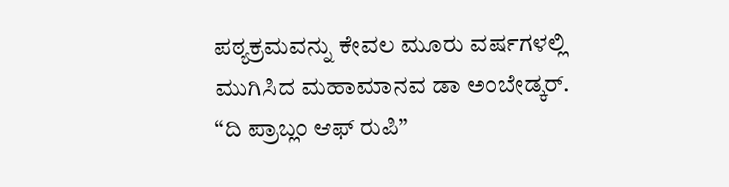ಪಠ್ಯಕ್ರಮವನ್ನು ಕೇವಲ ಮೂರು ವರ್ಷಗಳಲ್ಲಿ ಮುಗಿಸಿದ ಮಹಾಮಾನವ ಡಾ ಅಂಬೇಡ್ಕರ್. “ದಿ ಪ್ರಾಬ್ಲಂ ಆಫ್ ರುಪಿ”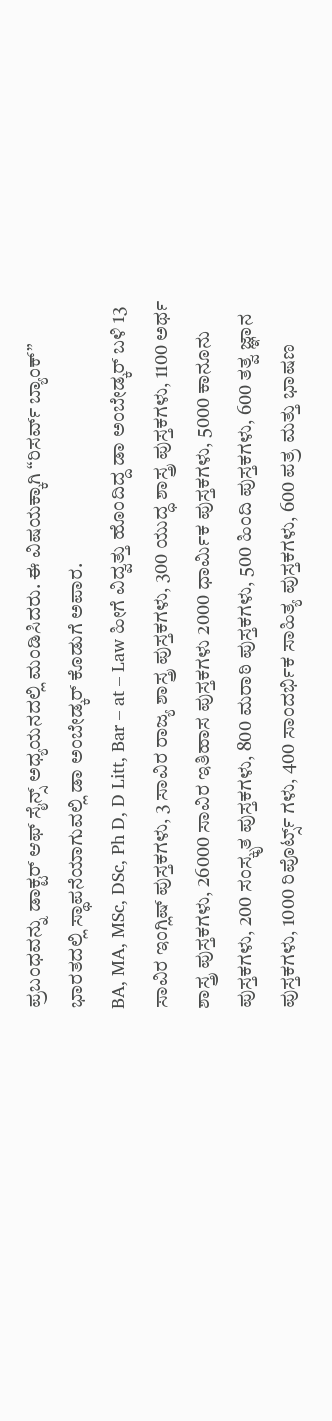ಪ್ರಬಂಧವನ್ನು ಡಾಕ್ಟರ್ ಆಫ್ ಸೈನ್ಸ್ ಅಧ್ಯಯನದಲ್ಲಿ ಮಂಡಿಸಿದರು. ಈ ವಿಷಯಕ್ಕಾಗಿ “ರಿಸರ್ವ್ ಬ್ಯಾಂಕ್” ಭಾರತದಲ್ಲಿ ಸ್ಥಾಪನೆಯಾಗುವಲ್ಲಿ ಡಾ ಅಂಬೇಡ್ಕರ್ ಕೊಡುಗೆ ಅಪಾರ.
BA, MA, MSc, DSc, Ph D, D Litt, Bar – at – Law ಹೀಗೆ ವಿದ್ವತ್ತು ಹೊಂದಿದ್ದ ಡಾ ಅಂಬೇಡ್ಕರ್ ಬಳಿ 13 ಸಾವಿರ ಇಂಗ್ಲಿಷ್ ಪುಸ್ತಕಗಳು, 3 ಸಾವಿರ ರಾಜ್ಯ ಶಾಸ್ತ್ರ ಪುಸ್ತಕಗಳು, 300 ಯುದ್ಧ ಶಾಸ್ತ್ರ ಪುಸ್ತಕಗಳು, 1100 ಅರ್ಥ ಶಾಸ್ತ್ರ ಪುಸ್ತಕಗಳು, 26000 ಸಾವಿರ ಇತಿಹಾಸ ಪುಸ್ತಕಗಳು 2000 ಧಾರ್ಮಿಕ ಪುಸ್ತಕಗಳು, 5000 ಕಾನೂನು ಪುಸ್ತಕಗಳು, 200 ಸಂಸ್ಕೃತ ಪುಸ್ತಕಗಳು, 800 ಮರಾಠಿ ಪುಸ್ತಕಗಳು, 500 ಹಿಂದಿ ಪುಸ್ತಕಗಳು, 600 ತತ್ವ ಜ್ಞಾನ ಪುಸ್ತಕಗಳು, 1000 ರಿಪೊರ್ಟ್ಸ್ ಗಳು, 400 ಸಾಂದರ್ಭಿಕ ಸಾಹಿತ್ಯ ಪುಸ್ತಕಗಳು, 600 ಪತ್ರ ಮತ್ತು ಭಾಷಣ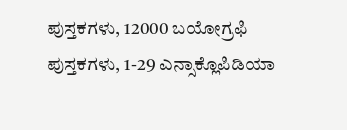ಪುಸ್ತಕಗಳು, 12000 ಬಯೋಗ್ರಫಿ ಪುಸ್ತಕಗಳು, 1-29 ಎನ್ಸಾಕ್ಲೊಪಿಡಿಯಾ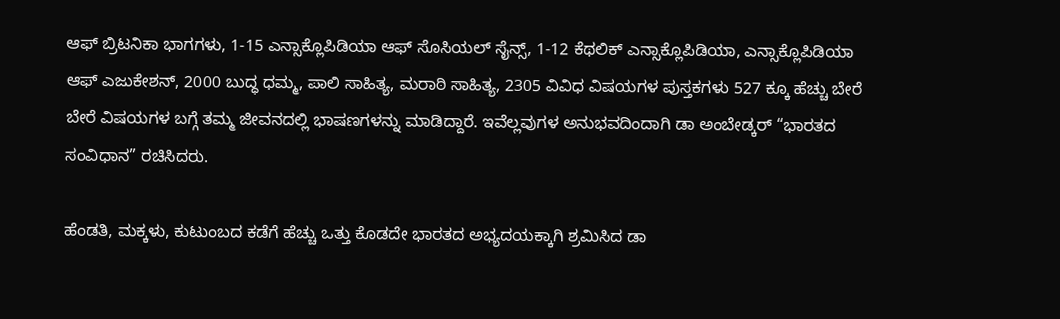ಆಫ್ ಬ್ರಿಟನಿಕಾ ಭಾಗಗಳು, 1-15 ಎನ್ಸಾಕ್ಲೊಪಿಡಿಯಾ ಆಫ್ ಸೊಸಿಯಲ್ ಸೈನ್ಸ್, 1-12 ಕೆಥಲಿಕ್ ಎನ್ಸಾಕ್ಲೊಪಿಡಿಯಾ, ಎನ್ಸಾಕ್ಲೊಪಿಡಿಯಾ ಆಫ್ ಎಜುಕೇಶನ್, 2000 ಬುದ್ಧ ಧಮ್ಮ, ಪಾಲಿ ಸಾಹಿತ್ಯ, ಮರಾಠಿ ಸಾಹಿತ್ಯ, 2305 ವಿವಿಧ ವಿಷಯಗಳ ಪುಸ್ತಕಗಳು 527 ಕ್ಕೂ ಹೆಚ್ಚು ಬೇರೆ ಬೇರೆ ವಿಷಯಗಳ ಬಗ್ಗೆ ತಮ್ಮ ಜೀವನದಲ್ಲಿ ಭಾಷಣಗಳನ್ನು ಮಾಡಿದ್ದಾರೆ. ಇವೆಲ್ಲವುಗಳ ಅನುಭವದಿಂದಾಗಿ ಡಾ ಅಂಬೇಡ್ಕರ್ “ಭಾರತದ ಸಂವಿಧಾನ” ರಚಿಸಿದರು.

ಹೆಂಡತಿ, ಮಕ್ಕಳು, ಕುಟುಂಬದ ಕಡೆಗೆ ಹೆಚ್ಚು ಒತ್ತು ಕೊಡದೇ ಭಾರತದ ಅಭ್ಯದಯಕ್ಕಾಗಿ ಶ್ರಮಿಸಿದ ಡಾ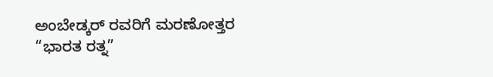ಅಂಬೇಡ್ಕರ್ ರವರಿಗೆ ಮರಣೋತ್ತರ “ಭಾರತ ರತ್ನ”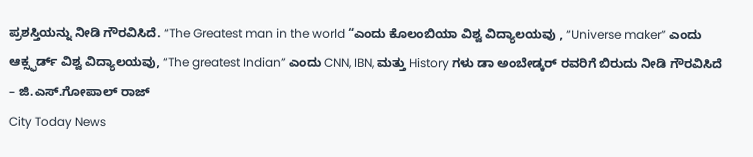ಪ್ರಶಸ್ತಿಯನ್ನು ನೀಡಿ ಗೌರವಿಸಿದೆ. “The Greatest man in the world “ಎಂದು ಕೊಲಂಬಿಯಾ ವಿಶ್ವ ವಿದ್ಯಾಲಯವು , “Universe maker” ಎಂದು ಆಕ್ಸ್ಫರ್ಡ್ ವಿಶ್ವ ವಿದ್ಯಾಲಯವು, “The greatest Indian” ಎಂದು CNN, IBN, ಮತ್ತು History ಗಳು ಡಾ ಅಂಬೇಡ್ಕರ್ ರವರಿಗೆ ಬಿರುದು ನೀಡಿ ಗೌರವಿಸಿದೆ
– ಜಿ.ಎಸ್.ಗೋಪಾಲ್ ರಾಜ್
City Today News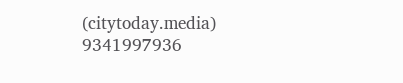(citytoday.media)
9341997936